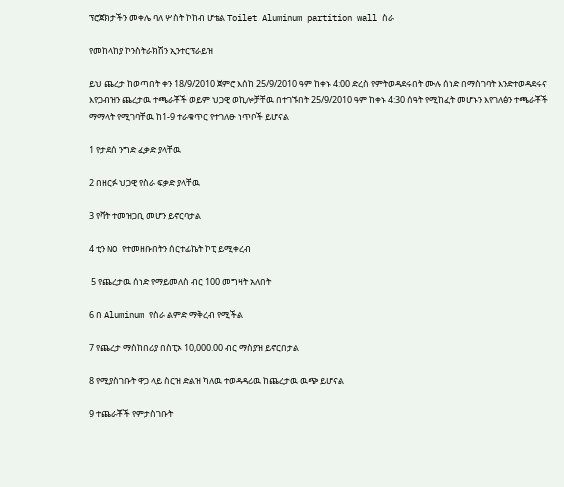ፕሮጀክታችን መቀሌ ባለ ሦስት ኮከብ ሆቴል Toilet Aluminum partition wall ስራ

የመከላከያ ኮንስትራክሽን ኢንተርፕራይዝ

ይህ ጨረታ ከወጣበት ቀን 18/9/2010 ጀምሮ እሰከ 25/9/2010 ዓም ከቀኑ 4:00 ድረስ የምትወዳደሩበት ሙሉ ሰነድ በማስገባት እንድተወዳደሩና እየጋብዝን ጨረታዉ ተጫራቾች ወይም ህጋዊ ወኪሎቻቸዉ በተገኙበት 25/9/2010 ዓም ከቀኑ 4:30 ሰዓት የሚከፈት መሆኑን እየገለፅን ተጫራቾች ማማላት የሚገባቸዉ ከ1-9 ተራቁጥር የተገለፁ ነጥቦች ይሆናል

1 የታደሰ ንግድ ፈቃድ ያላቸዉ

2 በዘርፉ ህጋዊ የስራ ፍቃድ ያላቸዉ

3 የቫት ተመዝጋቢ መሆን ይኖርባታል

4 ቲን NO የተመዘቡበትን ሰርተፊኬት ኮፒ ይሚቀረብ

 5 የጨረታዉ ሰነድ የማይመለስ ብር 100 መግዛት አለበት

6 በ Aluminum የስራ ልምድ ማቅረብ የሚችል

7 የጨረታ ማስከበሪያ በስፒኦ 10,000.00 ብር ማስያዝ ይኖርበታል

8 የሚያስገቡት ዋጋ ላይ ስርዝ ድልዝ ካለዉ ተወዳዳሪዉ ከጨረታዉ ዉጭ ይሆናል

9 ተጨራቾች የምታስገቡት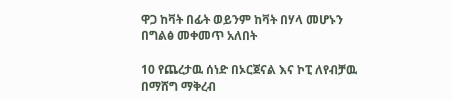ዋጋ ከቫት በፊት ወይንም ከቫት በሃላ መሆኑን በግልፅ መቀመጥ አለበት

10 የጨረታዉ ሰነድ በኦርጀናል እና ኮፒ ለየብቻዉ በማሸግ ማቅረብ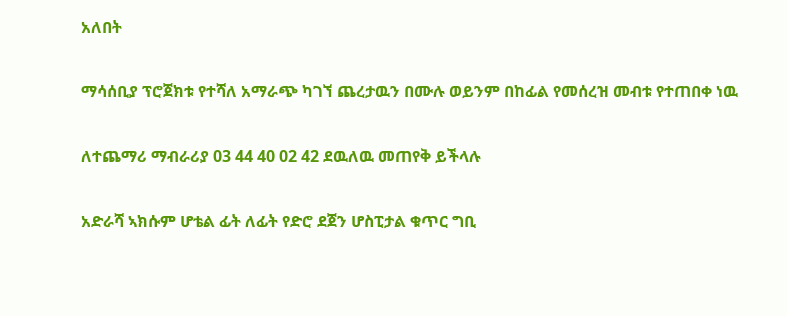አለበት

ማሳሰቢያ ፕሮጀክቱ የተሻለ አማራጭ ካገኘ ጨረታዉን በሙሉ ወይንም በከፊል የመሰረዝ መብቱ የተጠበቀ ነዉ

ለተጨማሪ ማብራሪያ 03 44 40 02 42 ደዉለዉ መጠየቅ ይችላሉ

አድራሻ ኣክሱም ሆቴል ፊት ለፊት የድሮ ደጀን ሆስፒታል ቁጥር ግቢ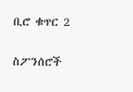ቢሮ ቁጥር 2

ስፖንሰሮች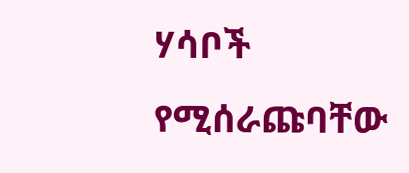ሃሳቦች የሚሰራጩባቸው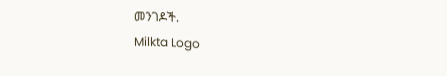መንገዶች.
Milkta Logo